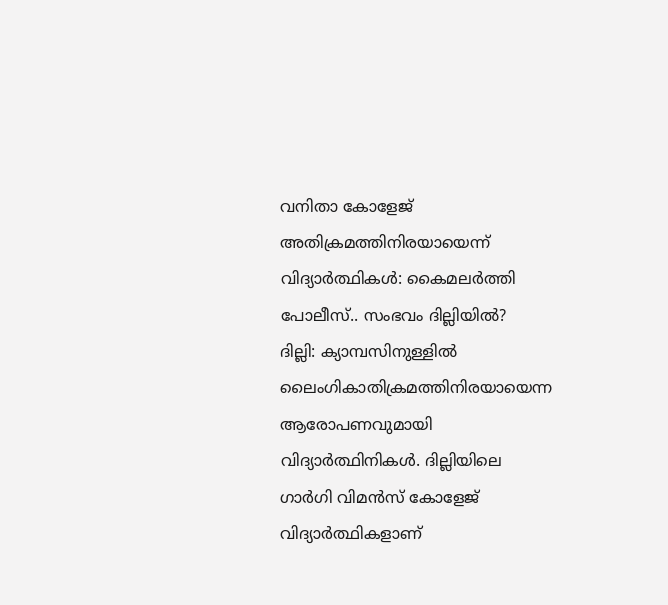വനിതാ കോളേജ് അതിക്രമത്തിനിരയായെന്ന് വിദ്യാർത്ഥികൾ: കൈമലർത്തി പോലീസ്.. സംഭവം ദില്ലിയിൽ?
ദില്ലി: ക്യാമ്പസിനുള്ളിൽ ലൈംഗികാതിക്രമത്തിനിരയായെന്ന ആരോപണവുമായി വിദ്യാർത്ഥിനികൾ. ദില്ലിയിലെ ഗാർഗി വിമൻസ് കോളേജ് വിദ്യാർത്ഥികളാണ്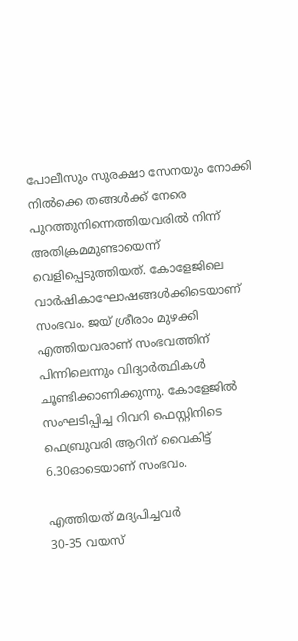പോലീസും സുരക്ഷാ സേനയും നോക്കി നിൽക്കെ തങ്ങൾക്ക് നേരെ പുറത്തുനിന്നെത്തിയവരിൽ നിന്ന് അതിക്രമമുണ്ടായെന്ന് വെളിപ്പെടുത്തിയത്. കോളേജിലെ വാർഷികാഘോഷങ്ങൾക്കിടെയാണ് സംഭവം. ജയ് ശ്രീരാം മുഴക്കി എത്തിയവരാണ് സംഭവത്തിന് പിന്നിലെന്നും വിദ്യാർത്ഥികൾ ചൂണ്ടിക്കാണിക്കുന്നു. കോളേജിൽ സംഘടിപ്പിച്ച റിവറി ഫെസ്റ്റിനിടെ ഫെബ്രുവരി ആറിന് വൈകിട്ട് 6.30ഓടെയാണ് സംഭവം.

എത്തിയത് മദ്യപിച്ചവർ
30-35 വയസ്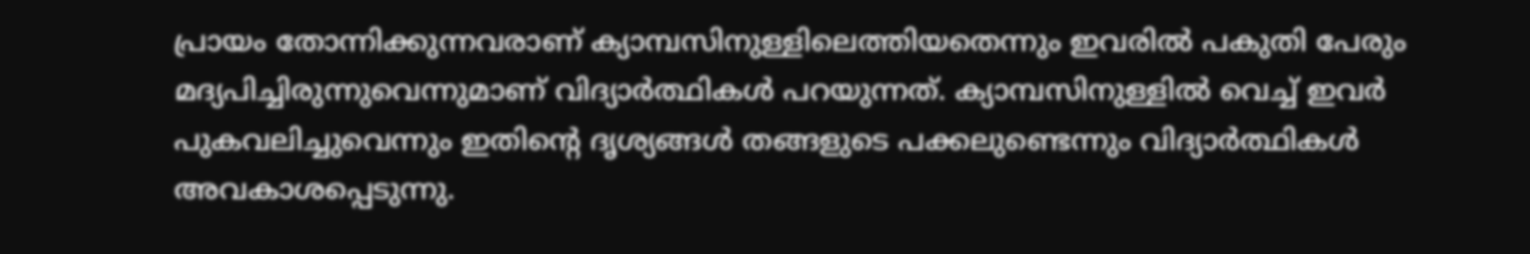പ്രായം തോന്നിക്കുന്നവരാണ് ക്യാമ്പസിനുള്ളിലെത്തിയതെന്നും ഇവരിൽ പകുതി പേരും മദ്യപിച്ചിരുന്നുവെന്നുമാണ് വിദ്യാർത്ഥികൾ പറയുന്നത്. ക്യാമ്പസിനുള്ളിൽ വെച്ച് ഇവർ പുകവലിച്ചുവെന്നും ഇതിന്റെ ദൃശ്യങ്ങൾ തങ്ങളുടെ പക്കലുണ്ടെന്നും വിദ്യാർത്ഥികൾ അവകാശപ്പെടുന്നു.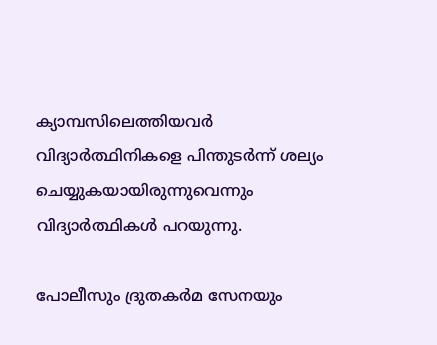ക്യാമ്പസിലെത്തിയവർ വിദ്യാർത്ഥിനികളെ പിന്തുടർന്ന് ശല്യം ചെയ്യുകയായിരുന്നുവെന്നും വിദ്യാർത്ഥികൾ പറയുന്നു.

പോലീസും ദ്രുതകർമ സേനയും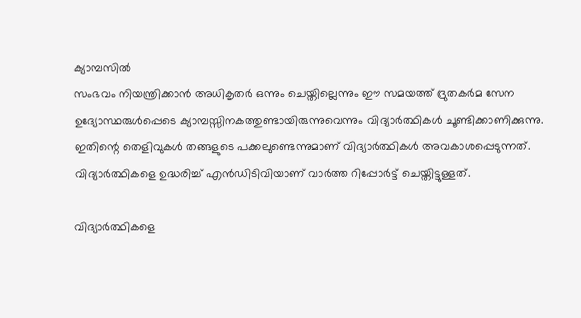ക്യാമ്പസിൽ
സംഭവം നിയന്ത്രിക്കാൻ അധികൃതർ ഒന്നും ചെയ്തില്ലെന്നും ഈ സമയത്ത് ദ്രുതകർമ സേന ഉദ്യോസ്ഥരുൾപ്പെടെ ക്യാമ്പസ്സിനകത്തുണ്ടായിരുന്നുവെന്നും വിദ്യാർത്ഥികൾ ചൂണ്ടിക്കാണിക്കുന്നു. ഇതിന്റെ തെളിവുകൾ തങ്ങളുടെ പക്കലുണ്ടെന്നുമാണ് വിദ്യാർത്ഥികൾ അവകാശപ്പെടുന്നത്. വിദ്യാർത്ഥികളെ ഉദ്ധരിച്ച് എൻഡിടിവിയാണ് വാർത്ത റിപ്പോർട്ട് ചെയ്തിട്ടുള്ളത്.

വിദ്യാർത്ഥികളെ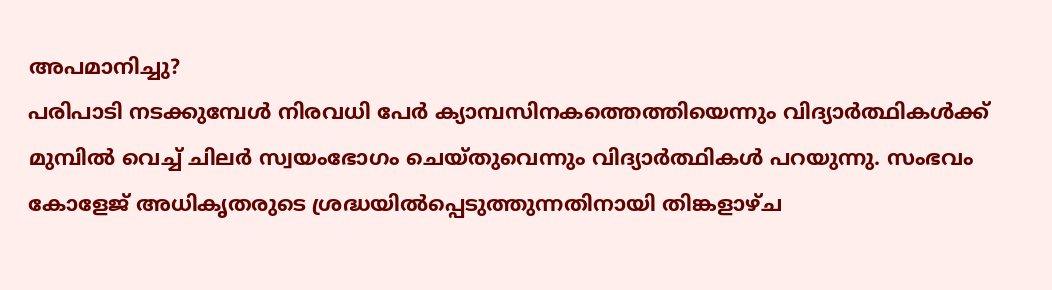അപമാനിച്ചു?
പരിപാടി നടക്കുമ്പേൾ നിരവധി പേർ ക്യാമ്പസിനകത്തെത്തിയെന്നും വിദ്യാർത്ഥികൾക്ക് മുമ്പിൽ വെച്ച് ചിലർ സ്വയംഭോഗം ചെയ്തുവെന്നും വിദ്യാർത്ഥികൾ പറയുന്നു. സംഭവം കോളേജ് അധികൃതരുടെ ശ്രദ്ധയിൽപ്പെടുത്തുന്നതിനായി തിങ്കളാഴ്ച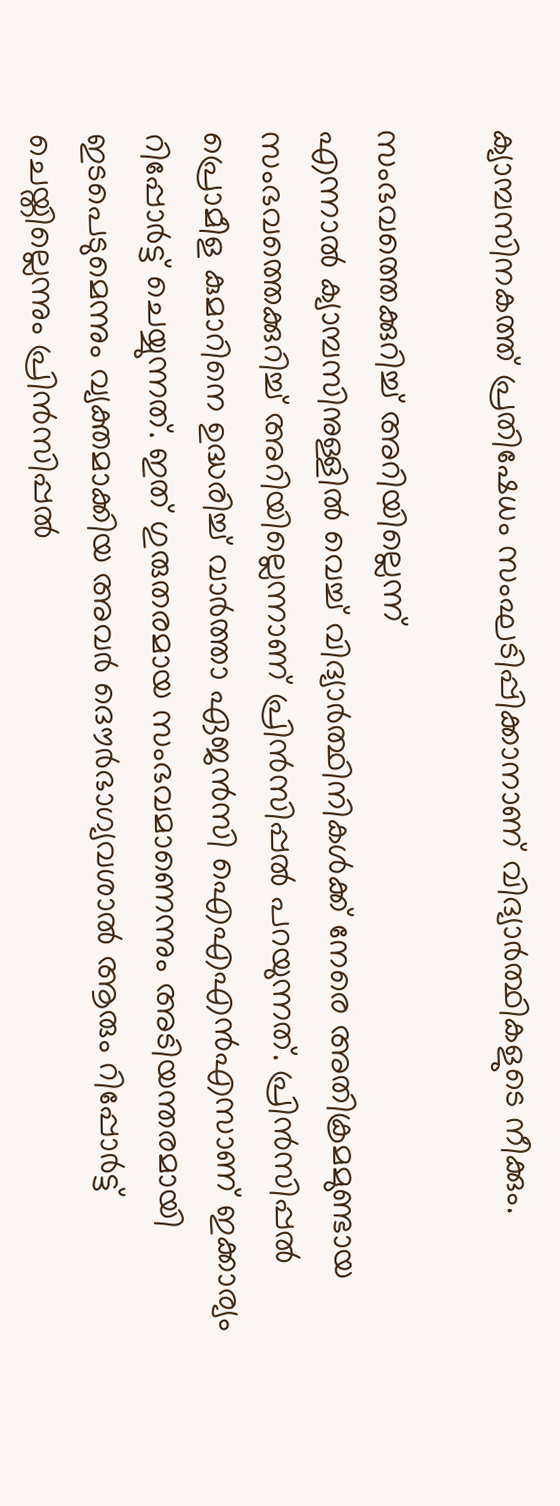ക്യാമ്പസിനകത്ത് പ്രതിഷേധം സംഘടിപ്പിക്കാനാണ് വിദ്യാർത്ഥികളുടെ നീക്കും.

സംഭവത്തെക്കുറിച്ച് അറിയില്ലെന്ന്
എന്നാൽ ക്യാമ്പസിനുള്ളിൽ വെച്ച് വിദ്യാർത്ഥിനികൾക്ക് നേരെ അതിക്രമമുണ്ടായ സംഭവത്തെക്കുറിച്ച് അറിയില്ലെന്നാണ് പ്രിൻസിപ്പൽ പറയുന്നത്. പ്രിൻസിപ്പൽ പ്രൊമീള കുമാറിനെ ഉദ്ധരിച്ച് വാർത്താ ഏജൻസി ഐഎഎൻഎസാണ് ഇക്കാര്യം റിപ്പോർട്ട് ചെയ്യുന്നത്. ഇത് ഗുരുതരമായ സംഭവമാണെന്നും അടിയന്തരമായി ഇടപെടുമെന്നും വ്യക്തമാക്കിയ അവർ ദൌർഭാഗ്യവശാൽ ആരും റിപ്പോർട്ട് ചെയ്തില്ലെന്നും പ്രിൻസിപ്പൽ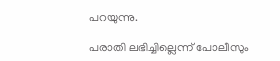പറയുന്നു.

പരാതി ലഭിച്ചില്ലെന്ന് പോലീസും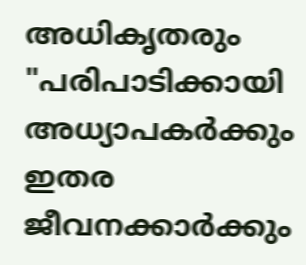അധികൃതരും
"പരിപാടിക്കായി അധ്യാപകർക്കും ഇതര ജീവനക്കാർക്കും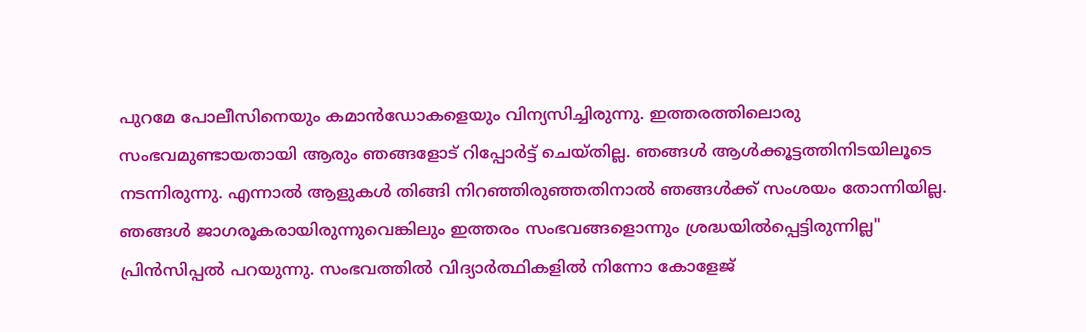പുറമേ പോലീസിനെയും കമാൻഡോകളെയും വിന്യസിച്ചിരുന്നു. ഇത്തരത്തിലൊരു സംഭവമുണ്ടായതായി ആരും ഞങ്ങളോട് റിപ്പോർട്ട് ചെയ്തില്ല. ഞങ്ങൾ ആൾക്കൂട്ടത്തിനിടയിലൂടെ നടന്നിരുന്നു. എന്നാൽ ആളുകൾ തിങ്ങി നിറഞ്ഞിരുഞ്ഞതിനാൽ ഞങ്ങൾക്ക് സംശയം തോന്നിയില്ല. ഞങ്ങൾ ജാഗരൂകരായിരുന്നുവെങ്കിലും ഇത്തരം സംഭവങ്ങളൊന്നും ശ്രദ്ധയിൽപ്പെട്ടിരുന്നില്ല" പ്രിൻസിപ്പൽ പറയുന്നു. സംഭവത്തിൽ വിദ്യാർത്ഥികളിൽ നിന്നോ കോളേജ്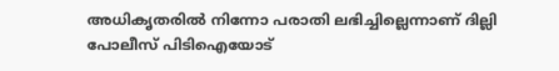അധികൃതരിൽ നിന്നോ പരാതി ലഭിച്ചില്ലെന്നാണ് ദില്ലി പോലീസ് പിടിഐയോട്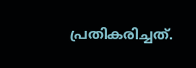പ്രതികരിച്ചത്.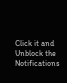Click it and Unblock the Notifications